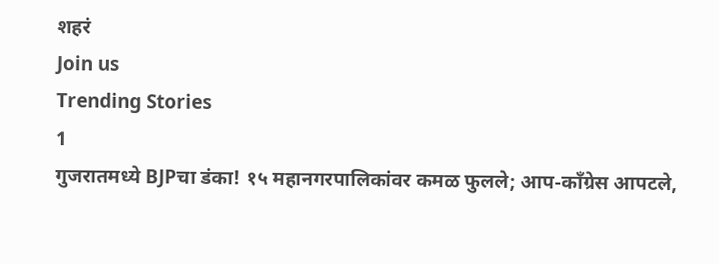शहरं
Join us
Trending Stories
1
गुजरातमध्ये BJPचा डंका! १५ महानगरपालिकांवर कमळ फुलले; आप-काँग्रेस आपटले,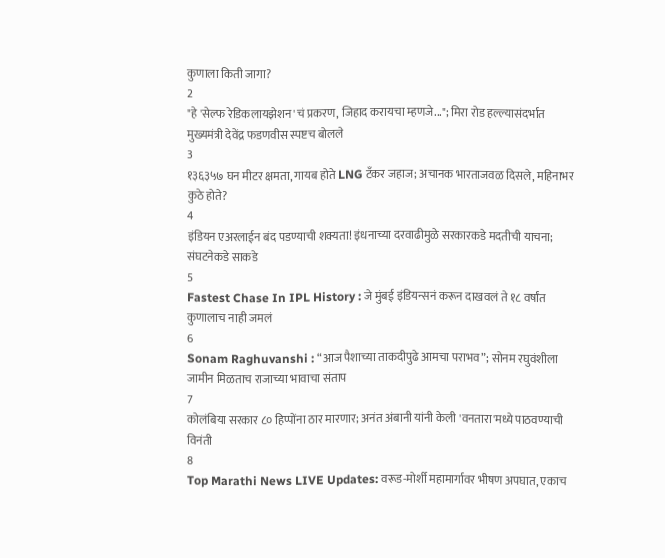कुणाला किती जागा?
2
"हे 'सेल्फ रेडिकलायझेशन'चं प्रकरण, जिहाद करायचा म्हणजे..."; मिरा रोड हल्ल्यासंदर्भात मुख्यमंत्री देवेंद्र फडणवीस स्पष्टच बोलले
3
१३६३५७ घन मीटर क्षमता, गायब होते LNG टँकर जहाज; अचानक भारताजवळ दिसले, महिनाभर कुठे होते?
4
इंडियन एअरलाईन बंद पडण्याची शक्यता! इंधनाच्या दरवाढीमुळे सरकारकडे मदतीची याचना; संघटनेकडे साकडे
5
Fastest Chase In IPL History : जे मुंबई इंडियन्सनं करून दाखवलं ते १८ वर्षांत कुणालाच नाही जमलं
6
Sonam Raghuvanshi : “आज पैशाच्या ताकदीपुढे आमचा पराभव”; सोनम रघुवंशीला जामीन मिळताच राजाच्या भावाचा संताप
7
कोलंबिया सरकार ८० हिप्पोंना ठार मारणार; अनंत अंबानी यांनी केली 'वनतारा'मध्ये पाठवण्याची विनंती
8
Top Marathi News LIVE Updates: वरूड-मोर्शी महामार्गावर भीषण अपघात, एकाच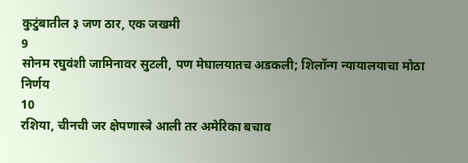कुटुंबातील ३ जण ठार, एक जखमी
9
सोनम रघुवंशी जामिनावर सुटली, पण मेघालयातच अडकली; शिलॉन्ग न्यायालयाचा मोठा निर्णय
10
रशिया, चीनची जर क्षेपणास्त्रे आली तर अमेरिका बचाव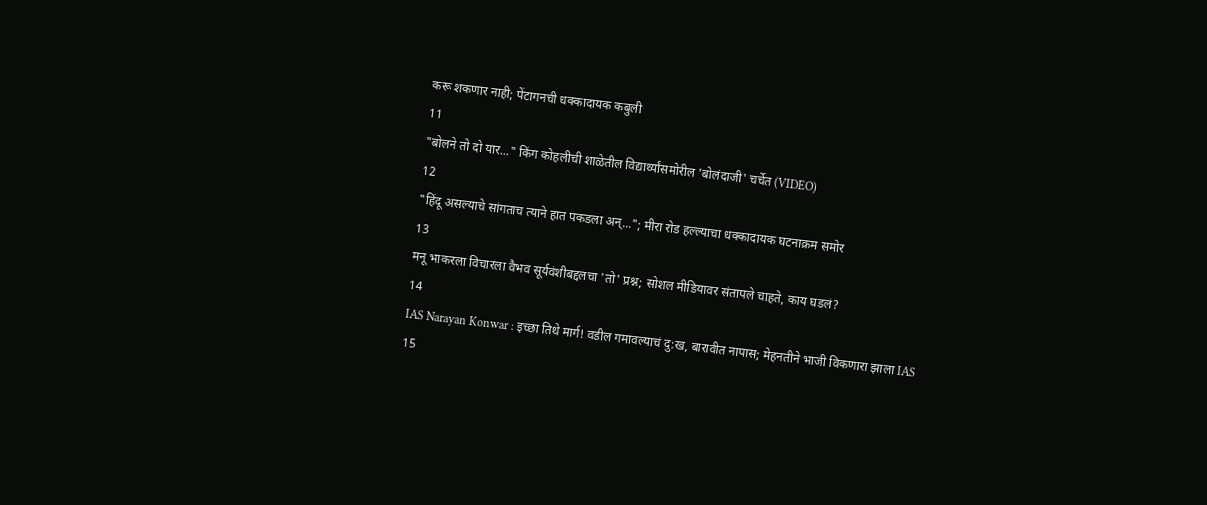करू शकणार नाही; पेंटागनची धक्कादायक कबुली
11
"बोलने तो दो यार..." किंग कोहलीची शाळेतील विद्यार्थ्यांसमोरील 'बोलंदाजी' चर्चेत (VIDEO)
12
"हिंदू असल्याचे सांगताच त्याने हात पकडला अन्..."; मीरा रोड हल्ल्याचा धक्कादायक घटनाक्रम समोर
13
मनू भाकरला विचारला वैभव सूर्यवंशीबद्दलचा 'तो' प्रश्न; सोशल मीडियावर संतापले चाहते, काय घडलं?
14
IAS Narayan Konwar : इच्छा तिथे मार्ग! वडील गमावल्याचं दु:ख, बारावीत नापास; मेहनतीने भाजी विकणारा झाला IAS
15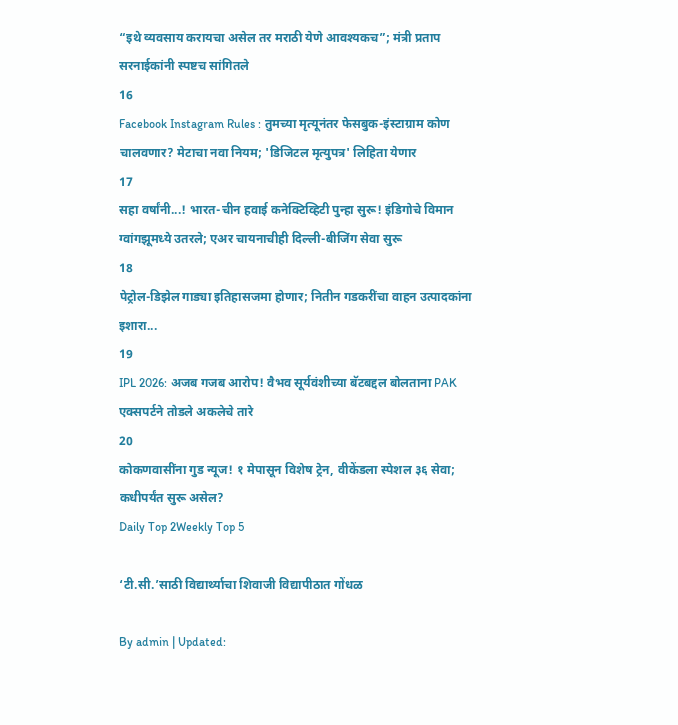“इथे व्यवसाय करायचा असेल तर मराठी येणे आवश्यकच”; मंत्री प्रताप सरनाईकांनी स्पष्टच सांगितले
16
Facebook Instagram Rules : तुमच्या मृत्यूनंतर फेसबुक-इंस्टाग्राम कोण चालवणार? मेटाचा नवा नियम; 'डिजिटल मृत्युपत्र' लिहिता येणार
17
सहा वर्षांनी...! भारत-चीन हवाई कनेक्टिव्हिटी पुन्हा सुरू! इंडिगोचे विमान ग्वांगझूमध्ये उतरले; एअर चायनाचीही दिल्ली-बीजिंग सेवा सुरू
18
पेट्रोल-डिझेल गाड्या इतिहासजमा होणार; नितीन गडकरींचा वाहन उत्पादकांना इशारा...
19
IPL 2026: अजब गजब आरोप! वैभव सूर्यवंशीच्या बॅटबद्दल बोलताना PAK एक्सपर्टने तोडले अकलेचे तारे
20
कोकणवासींना गुड न्यूज! १ मेपासून विशेष ट्रेन, वीकेंडला स्पेशल ३६ सेवा; कधीपर्यंत सुरू असेल?
Daily Top 2Weekly Top 5

‘टी.सी.’साठी विद्यार्थ्याचा शिवाजी विद्यापीठात गोंधळ

By admin | Updated: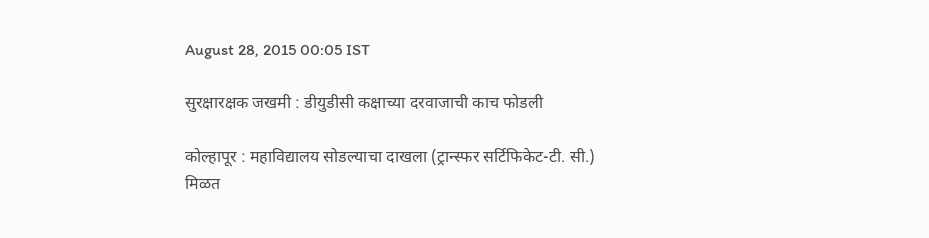August 28, 2015 00:05 IST

सुरक्षारक्षक जखमी : डीयुडीसी कक्षाच्या दरवाजाची काच फोडली

कोल्हापूर : महाविद्यालय सोडल्याचा दाखला (ट्रान्स्फर सर्टिफिकेट-टी. सी.) मिळत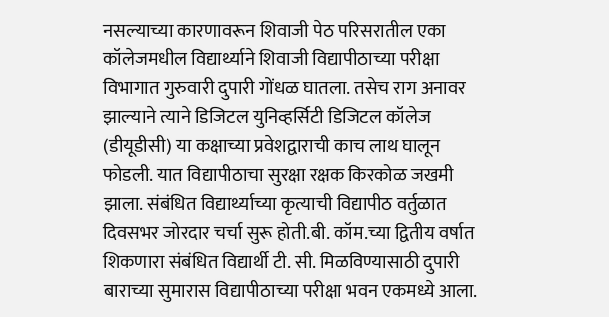नसल्याच्या कारणावरून शिवाजी पेठ परिसरातील एका कॉलेजमधील विद्यार्थ्याने शिवाजी विद्यापीठाच्या परीक्षा विभागात गुरुवारी दुपारी गोंधळ घातला. तसेच राग अनावर झाल्याने त्याने डिजिटल युनिव्हर्सिटी डिजिटल कॉलेज (डीयूडीसी) या कक्षाच्या प्रवेशद्वाराची काच लाथ घालून फोडली. यात विद्यापीठाचा सुरक्षा रक्षक किरकोळ जखमी झाला. संबंधित विद्यार्थ्याच्या कृत्याची विद्यापीठ वर्तुळात दिवसभर जोरदार चर्चा सुरू होती.बी. कॉम.च्या द्वितीय वर्षात शिकणारा संबंधित विद्यार्थी टी. सी. मिळविण्यासाठी दुपारी बाराच्या सुमारास विद्यापीठाच्या परीक्षा भवन एकमध्ये आला.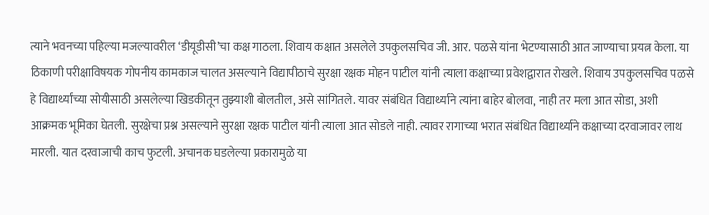त्याने भवनच्या पहिल्या मजल्यावरील ‘डीयूडीसी’चा कक्ष गाठला. शिवाय कक्षात असलेले उपकुलसचिव जी. आर. पळसे यांना भेटण्यासाठी आत जाण्याचा प्रयत्न केला. या ठिकाणी परीक्षाविषयक गोपनीय कामकाज चालत असल्याने विद्यापीठाचे सुरक्षा रक्षक मोहन पाटील यांनी त्याला कक्षाच्या प्रवेशद्वारात रोखले. शिवाय उपकुलसचिव पळसे हे विद्यार्थ्यांच्या सोयीसाठी असलेल्या खिडकीतून तुझ्याशी बोलतील, असे सांगितले. यावर संबंधित विद्यार्थ्याने त्यांना बाहेर बोलवा, नाही तर मला आत सोडा, अशी आक्रमक भूमिका घेतली. सुरक्षेचा प्रश्न असल्याने सुरक्षा रक्षक पाटील यांनी त्याला आत सोडले नाही. त्यावर रागाच्या भरात संबंधित विद्यार्थ्याने कक्षाच्या दरवाजावर लाथ मारली. यात दरवाजाची काच फुटली. अचानक घडलेल्या प्रकारामुळे या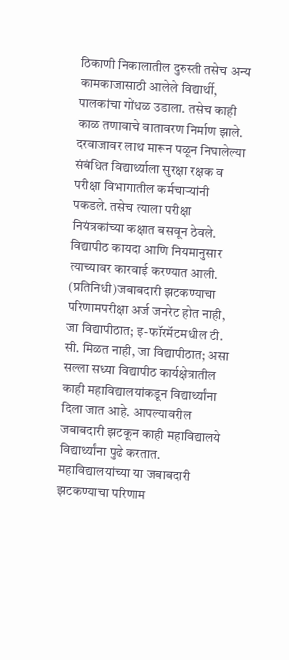ठिकाणी निकालातील दुरुस्ती तसेच अन्य कामकाजासाठी आलेले विद्यार्थी, पालकांचा गोंधळ उडाला. तसेच काही काळ तणावाचे वातावरण निर्माण झाले. दरवाजावर लाथ मारून पळून निघालेल्या संबंधित विद्यार्थ्याला सुरक्षा रक्षक व परीक्षा विभागातील कर्मचाऱ्यांनी पकडले. तसेच त्याला परीक्षा नियंत्रकांच्या कक्षात बसवून ठेवले. विद्यापीठ कायदा आणि नियमानुसार त्याच्यावर कारवाई करण्यात आली. (प्रतिनिधी)जबाबदारी झटकण्याचा परिणामपरीक्षा अर्ज जनरेट होत नाही, जा विद्यापीठात; इ-फॉरमॅटमधील टी. सी. मिळत नाही, जा विद्यापीठात; असा सल्ला सध्या विद्यापीठ कार्यक्षेत्रातील काही महाविद्यालयांकडून विद्यार्थ्यांना दिला जात आहे. आपल्यावरील जबाबदारी झटकून काही महाविद्यालये विद्यार्थ्यांना पुढे करतात. महाविद्यालयांच्या या जबाबदारी झटकण्याचा परिणाम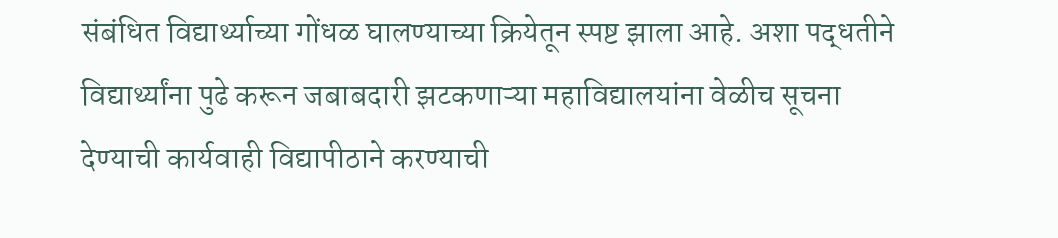संबंधित विद्यार्थ्याच्या गोंधळ घालण्याच्या क्रियेतून स्पष्ट झाला आहे. अशा पद्धतीने विद्यार्थ्यांना पुढे करून जबाबदारी झटकणाऱ्या महाविद्यालयांना वेळीच सूचना देण्याची कार्यवाही विद्यापीठाने करण्याची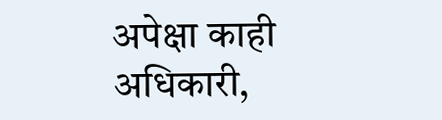अपेक्षा काही अधिकारी,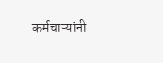कर्मचाऱ्यांनी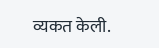व्यकत केली.